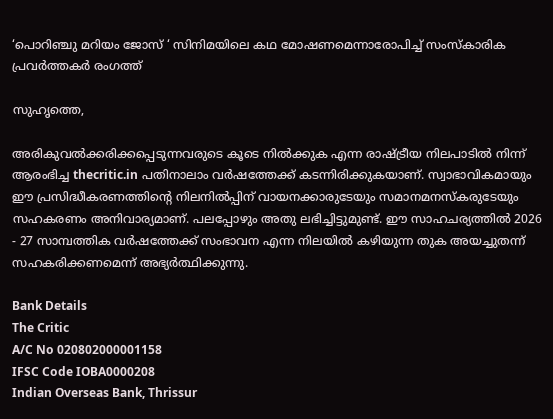‘പൊറിഞ്ചു മറിയം ജോസ് ‘ സിനിമയിലെ കഥ മോഷണമെന്നാരോപിച്ച് സംസ്‌കാരിക പ്രവര്‍ത്തകര്‍ രംഗത്ത്

സുഹൃത്തെ,

അരികുവല്‍ക്കരിക്കപ്പെടുന്നവരുടെ കൂടെ നില്‍ക്കുക എന്ന രാഷ്ട്രീയ നിലപാടില്‍ നിന്ന് ആരംഭിച്ച thecritic.in പതിനാലാം വര്‍ഷത്തേക്ക് കടന്നിരിക്കുകയാണ്. സ്വാഭാവികമായും ഈ പ്രസിദ്ധീകരണത്തിന്റെ നിലനില്‍പ്പിന് വായനക്കാരുടേയും സമാനമനസ്‌കരുടേയും സഹകരണം അനിവാര്യമാണ്. പലപ്പോഴും അതു ലഭിച്ചിട്ടുമുണ്ട്. ഈ സാഹചര്യത്തില്‍ 2026 - 27 സാമ്പത്തിക വര്‍ഷത്തേക്ക് സംഭാവന എന്ന നിലയില്‍ കഴിയുന്ന തുക അയച്ചുതന്ന് സഹകരിക്കണമെന്ന് അഭ്യര്‍ത്ഥിക്കുന്നു.

Bank Details
The Critic
A/C No 020802000001158
IFSC Code IOBA0000208
Indian Overseas Bank, Thrissur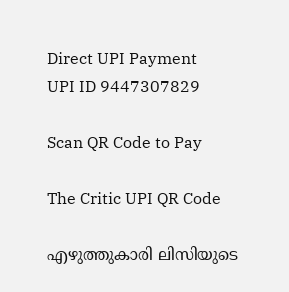Direct UPI Payment
UPI ID 9447307829

Scan QR Code to Pay

The Critic UPI QR Code

എഴുത്തുകാരി ലിസിയുടെ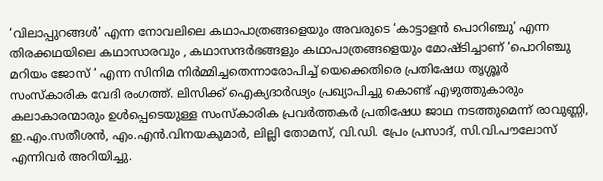‘വിലാപ്പുറങ്ങള്‍’ എന്ന നോവലിലെ കഥാപാത്രങ്ങളെയും അവരുടെ ‘കാട്ടാളന്‍ പൊറിഞ്ചു’ എന്ന തിരക്കഥയിലെ കഥാസാരവും , കഥാസന്ദര്‍ഭങ്ങളും കഥാപാത്രങ്ങളെയും മോഷ്ടിച്ചാണ് ‘പൊറിഞ്ചു മറിയം ജോസ് ‘ എന്ന സിനിമ നിര്‍മ്മിച്ചതെന്നാരോപിച്ച് യെക്കെതിരെ പ്രതിഷേധ തൃശ്ശൂര്‍ സംസ്‌കാരിക വേദി രംഗത്ത്. ലിസിക്ക് ഐക്യദാര്‍ഢ്യം പ്രഖ്യാപിച്ചു കൊണ്ട് എഴുത്തുകാരും കലാകാരന്മാരും ഉള്‍പ്പെടെയുള്ള സംസ്‌കാരിക പ്രവര്‍ത്തകര്‍ പ്രതിഷേധ ജാഥ നടത്തുമെന്ന് രാവുണ്ണി, ഇ.എം.സതീശന്‍, എം.എന്‍.വിനയകുമാര്‍, ലില്ലി തോമസ്, വി.ഡി. പ്രേം പ്രസാദ്, സി.വി.പൗലോസ് എന്നിവര്‍ അറിയിച്ചു.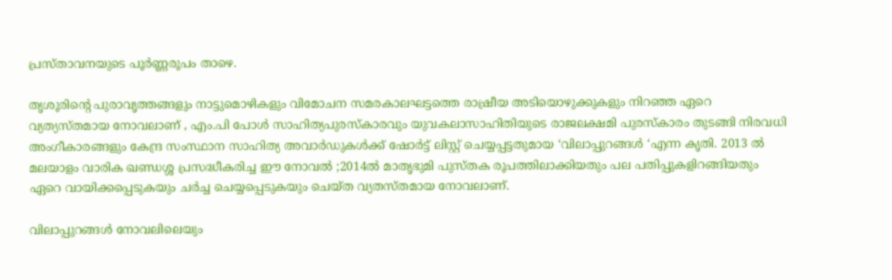പ്രസ്താവനയുടെ പൂര്‍ണ്ണരൂപം താഴെ.

തൃശൂരിന്റെ പുരാവൃത്തങ്ങളും നാട്ടുമൊഴികളും വിമോചന സമരകാലഘട്ടത്തെ രാഷ്രീയ അടിയൊഴുക്കുകളും നിറഞ്ഞ ഏറെ വ്യത്യസ്തമായ നോവലാണ് , എം.പി പോള്‍ സാഹിത്യപുരസ്‌കാരവും യുവകലാസാഹിതിയുടെ രാജലക്ഷമി പുരസ്‌കാരം തുടങ്ങി നിരവധി അംഗീകാരങ്ങളും കേന്ദ്ര സംസ്ഥാന സാഹിത്യ അവാര്‍ഡുകള്‍ക്ക് ഷോര്‍ട്ട് ലിസ്റ്റ് ചെയ്യപ്പട്ടതുമായ ‘വിലാപ്പുറങ്ങള്‍ ‘എന്ന കൃതി. 2013 ല്‍ മലയാളം വാരിക ഖണ്ഡശ്ശ പ്രസദ്ധീകരിച്ച ഈ നോവല്‍ ;2014ല്‍ മാതൃഭുമി പുസ്തക രൂപത്തിലാക്കിയതും പല പതിപ്പുകളിറങ്ങിയതും ഏറെ വായിക്കപ്പെടുകയും ചര്‍ച്ച ചെയ്യപ്പെടുകയും ചെയ്ത വ്യതസ്തമായ നോവലാണ്.

വിലാപ്പുറങ്ങള്‍ നോവലിലെയും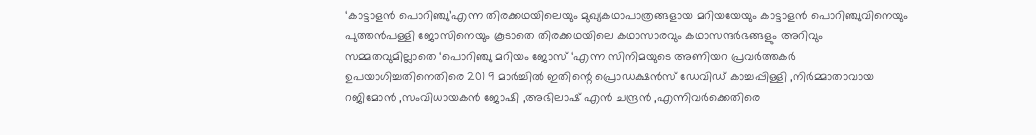‘കാട്ടാളന്‍ പൊറിഞ്ചു’എന്ന തിരക്കഥയിലെയും മുഖ്യകഥാപാത്രങ്ങളായ മറിയയേയും കാട്ടാളന്‍ പൊറിഞ്ചുവിനെയും പുത്തന്‍പള്ളി ജോസിനെയും കൂടാതെ തിരക്കഥയിലെ കഥാസാരവും കഥാസന്ദര്‍ഭങ്ങളും അറിവും സമ്മതവുമില്ലാതെ ‘പൊറിഞ്ചു മറിയം ജോസ് ‘എന്ന സിനിമയുടെ അണിയറ പ്രവര്‍ത്തകര്‍ ഉപയാഗിച്ചതിനെതിരെ 201 9 മാര്‍ച്ചില്‍ ഇതിന്റെ പ്രൊഡക്ഷന്‍സ് ഡേവിഡ് കാച്ചപ്പിള്ളി ,നിര്‍മ്മാതാവായ റജിമോന്‍ ,സംവിധായകന്‍ ജോഷി ,അഭിലാഷ് എന്‍ ചന്ദ്രന്‍ ,എന്നിവര്‍ക്കെതിരെ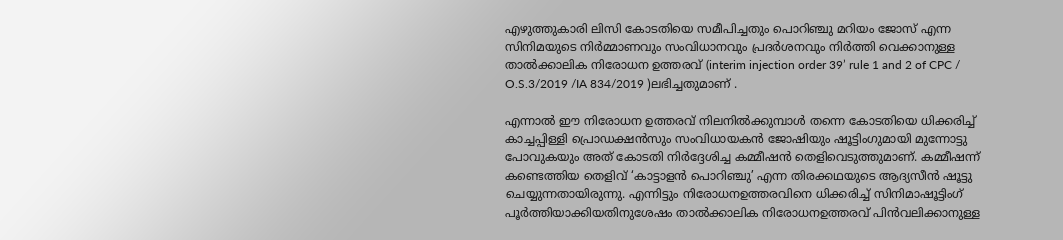എഴുത്തുകാരി ലിസി കോടതിയെ സമീപിച്ചതും പൊറിഞ്ചു മറിയം ജോസ് എന്ന സിനിമയുടെ നിര്‍മ്മാണവും സംവിധാനവും പ്രദര്‍ശനവും നിര്‍ത്തി വെക്കാനുള്ള താല്‍ക്കാലിക നിരോധന ഉത്തരവ് (interim injection order 39’ rule 1 and 2 of CPC / O.S.3/2019 /IA 834/2019 )ലഭിച്ചതുമാണ് .

എന്നാല്‍ ഈ നിരോധന ഉത്തരവ് നിലനില്‍ക്കുമ്പാള്‍ തന്നെ കോടതിയെ ധിക്കരിച്ച് കാച്ചപ്പിള്ളി പ്രൊഡക്ഷന്‍സും സംവിധായകന്‍ ജോഷിയും ഷൂട്ടിംഗുമായി മുന്നോട്ടു പോവുകയും അത് കോടതി നിര്‍ദ്ദേശിച്ച കമ്മീഷന്‍ തെളിവെടുത്തുമാണ്. കമ്മീഷന്ന്‍ കണ്ടെത്തിയ തെളിവ് ‘കാട്ടാളന്‍ പൊറിഞ്ചു’ എന്ന തിരക്കഥയുടെ ആദ്യസീന്‍ ഷൂട്ടു ചെയ്യുന്നതായിരുന്നു. എന്നിട്ടും നിരോധനഉത്തരവിനെ ധിക്കരിച്ച് സിനിമാഷൂട്ടിംഗ് പൂര്‍ത്തിയാക്കിയതിനുശേഷം താല്‍ക്കാലിക നിരോധനഉത്തരവ് പിന്‍വലിക്കാനുള്ള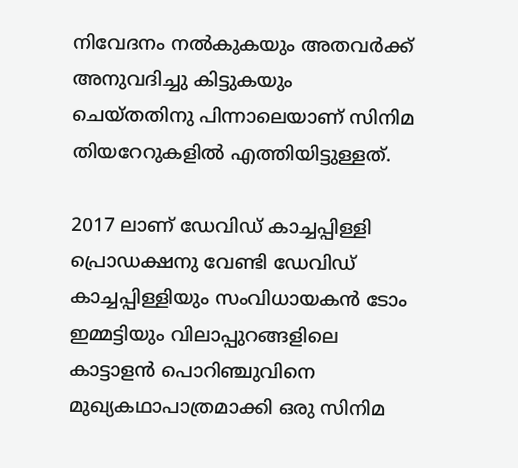നിവേദനം നല്‍കുകയും അതവര്‍ക്ക് അനുവദിച്ചു കിട്ടുകയും ചെയ്തതിനു പിന്നാലെയാണ് സിനിമ തിയറേറുകളില്‍ എത്തിയിട്ടുള്ളത്.

2017 ലാണ് ഡേവിഡ് കാച്ചപ്പിള്ളി പ്രൊഡക്ഷനു വേണ്ടി ഡേവിഡ് കാച്ചപ്പിള്ളിയും സംവിധായകന്‍ ടോം ഇമ്മട്ടിയും വിലാപ്പുറങ്ങളിലെ കാട്ടാളന്‍ പൊറിഞ്ചുവിനെ മുഖ്യകഥാപാത്രമാക്കി ഒരു സിനിമ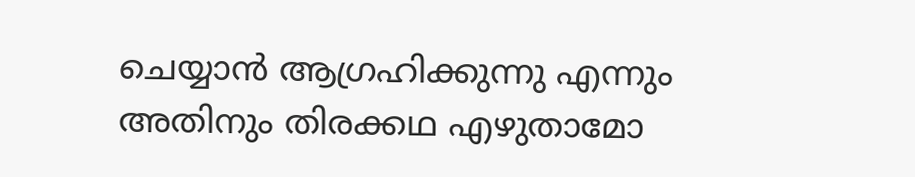ചെയ്യാന്‍ ആഗ്രഹിക്കുന്നു എന്നും അതിനും തിരക്കഥ എഴുതാമോ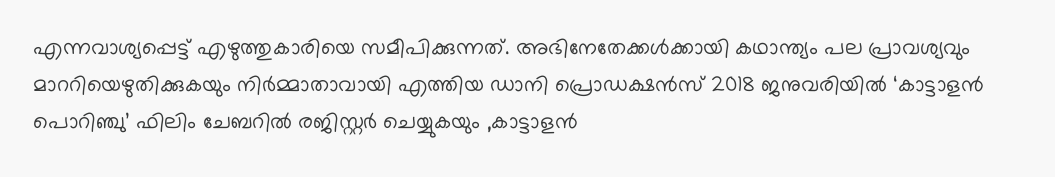എന്നവാശ്യപ്പെട്ട് എഴുത്തുകാരിയെ സമീപിക്കുന്നത്. അഭിനേതേക്കള്‍ക്കായി കഥാന്ത്യം പല പ്രാവശ്യവും മാററിയെഴുതിക്കുകയും നിര്‍മ്മാതാവായി എത്തിയ ഡാനി പ്രൊഡക്ഷന്‍സ് 2018 ജനുവരിയില്‍ ‘കാട്ടാളന്‍ പൊറിഞ്ചു’ ഫിലിം ചേബറില്‍ രജിസ്റ്റര്‍ ചെയ്യുകയും ,കാട്ടാളന്‍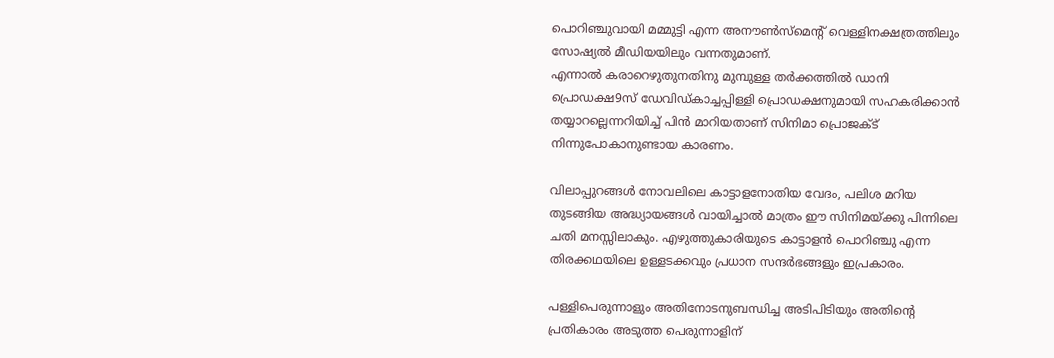പൊറിഞ്ചുവായി മമ്മുട്ടി എന്ന അനൗണ്‍സ്‌മെന്റ് വെള്ളിനക്ഷത്രത്തിലും സോഷ്യല്‍ മീഡിയയിലും വന്നതുമാണ്.
എന്നാല്‍ കരാറെഴുതുനതിനു മുമ്പുള്ള തര്‍ക്കത്തില്‍ ഡാനി പ്രൊഡക്ഷ9സ് ഡേവിഡ്കാച്ചപ്പിള്ളി പ്രൊഡക്ഷനുമായി സഹകരിക്കാന്‍ തയ്യാറല്ലെന്നറിയിച്ച് പിന്‍ മാറിയതാണ് സിനിമാ പ്രൊജക്ട് നിന്നുപോകാനുണ്ടായ കാരണം.

വിലാപ്പുറങ്ങള്‍ നോവലിലെ കാട്ടാളനോതിയ വേദം, പലിശ മറിയ തുടങ്ങിയ അദ്ധ്യായങ്ങള്‍ വായിച്ചാല്‍ മാത്രം ഈ സിനിമയ്ക്കു പിന്നിലെ ചതി മനസ്സിലാകും. എഴുത്തുകാരിയുടെ കാട്ടാളന്‍ പൊറിഞ്ചു എന്ന തിരക്കഥയിലെ ഉള്ളടക്കവും പ്രധാന സന്ദര്‍ഭങ്ങളും ഇപ്രകാരം.

പള്ളിപെരുന്നാളും അതിനോടനുബന്ധിച്ച അടിപിടിയും അതിന്റെ പ്രതികാരം അടുത്ത പെരുന്നാളിന്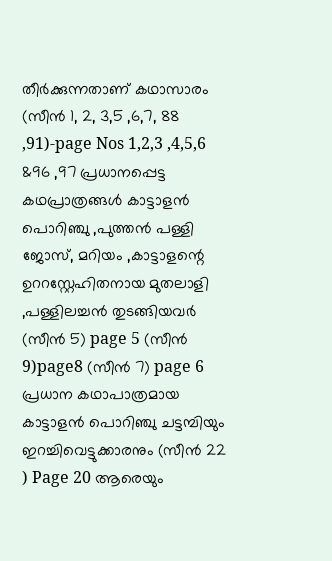തീര്‍ക്കുന്നതാണ് കഥാസാരം (സീന്‍ 1, 2, 3,5 ,6,7, 88 ,91)-page Nos 1,2,3 ,4,5,6 &96 ,97 പ്രധാനപ്പെട്ട കഥപ്രാത്രങ്ങള്‍ കാട്ടാളന്‍ പൊറിഞ്ചു ,പുത്തന്‍ പള്ളി ജോസ്, മറിയം ,കാട്ടാളന്റെ ഉററസ്റ്റേഹിതനായ മുതലാളി ,പള്ളിലച്ചന്‍ തുടങ്ങിയവര്‍ (സീന്‍ 5) page 5 (സീന്‍ 9)page8 (സീന്‍ 7) page 6 പ്രധാന കഥാപാത്രമായ കാട്ടാളന്‍ പൊറിഞ്ചു ചട്ടമ്പിയും ഇറച്ചിവെട്ടുക്കാരനും (സീന്‍ 22 ) Page 20 ആരെയും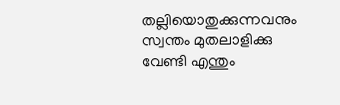തല്ലിയൊതുക്കുന്നവനും സ്വന്തം മുതലാളിക്കു വേണ്ടി എന്തും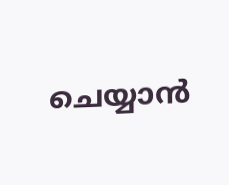ചെയ്യാന്‍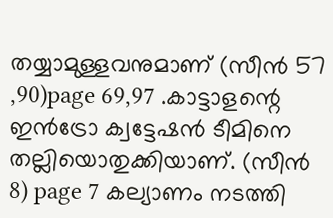തയ്യാമുള്ളവനുമാണ് (സീന്‍ 57 ,90)page 69,97 .കാട്ടാളന്റെ ഇന്‍ട്രോ ക്വട്ടേഷന്‍ ടീമിനെ തല്ലിയൊതുക്കിയാണ്. (സീന്‍ 8) page 7 കല്യാണം നടത്തി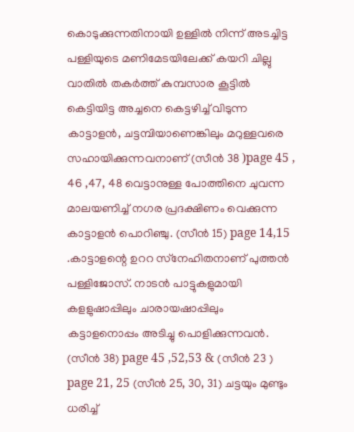കൊടുക്കുന്നതിനായി ഉള്ളില്‍ നിന്ന് അടച്ചിട്ട പള്ളിയുടെ മണിമേടയിലേക്ക് കയറി ചില്ലു വാതില്‍ തകര്‍ത്ത് കുമ്പസാര കൂട്ടില്‍ കെട്ടിയിട്ട അച്ചനെ കെട്ടഴിച്ച് വിടുന്ന കാട്ടാളന്‍, ചട്ടമ്പിയാണെങ്കിലും മറുള്ളവരെ സഹായിക്കുന്നവനാണ് (സീന്‍ 38 )page 45 , 46 ,47, 48 വെട്ടാനുള്ള പോത്തിനെ ചുവന്ന മാലയണിച്ച് നഗര പ്രദക്ഷിണം വെക്കുന്ന കാട്ടാളന്‍ പൊറിഞ്ചു. (സീന്‍ 15) page 14,15 .കാട്ടാളന്റെ ഉററ സ്‌നേഹിതനാണ് പുത്തന്‍ പള്ളിജോസ്. നാടന്‍ പാട്ടുകളുമായി കളളുഷാപ്പിലും ചാരായഷാപ്പിലും കട്ടാളനൊപ്പം അടിച്ചു പൊളിക്കുന്നവന്‍. (സീന്‍ 38) page 45 ,52,53 & (സീന്‍ 23 ) page 21, 25 (സീന്‍ 25, 30, 31) ചട്ടയും മുണ്ടും ധരിച്ച്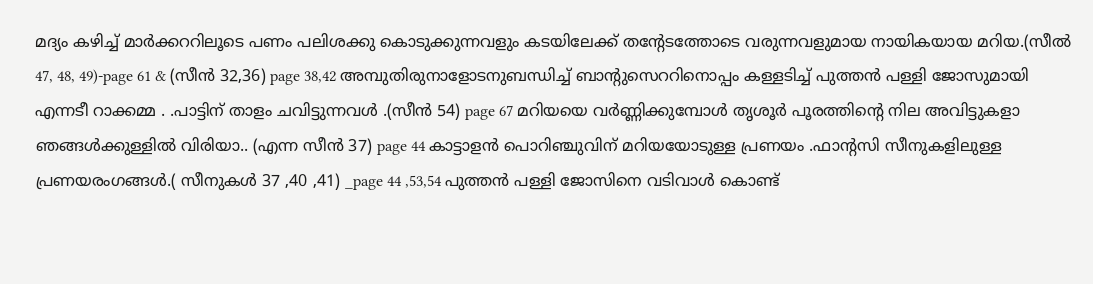മദ്യം കഴിച്ച് മാര്‍ക്കററിലൂടെ പണം പലിശക്കു കൊടുക്കുന്നവളും കടയിലേക്ക് തന്റേടത്തോടെ വരുന്നവളുമായ നായികയായ മറിയ.(സീല്‍ 47, 48, 49)-page 61 & (സീന്‍ 32,36) page 38,42 അമ്പുതിരുനാളോടനുബന്ധിച്ച് ബാന്റുസെററിനൊപ്പം കള്ളടിച്ച് പുത്തന്‍ പള്ളി ജോസുമായി എന്നടീ റാക്കമ്മ . .പാട്ടിന് താളം ചവിട്ടുന്നവള്‍ .(സീന്‍ 54) page 67 മറിയയെ വര്‍ണ്ണിക്കുമ്പോള്‍ തൃശൂര്‍ പൂരത്തിന്റെ നില അവിട്ടുകളാ ഞങ്ങള്‍ക്കുള്ളില്‍ വിരിയാ.. (എന്ന സീന്‍ 37) page 44 കാട്ടാളന്‍ പൊറിഞ്ചുവിന് മറിയയോടുള്ള പ്രണയം .ഫാന്റസി സീനുകളിലുള്ള പ്രണയരംഗങ്ങള്‍.( സീനുകള്‍ 37 ,40 ,41) _page 44 ,53,54 പുത്തന്‍ പള്ളി ജോസിനെ വടിവാള്‍ കൊണ്ട്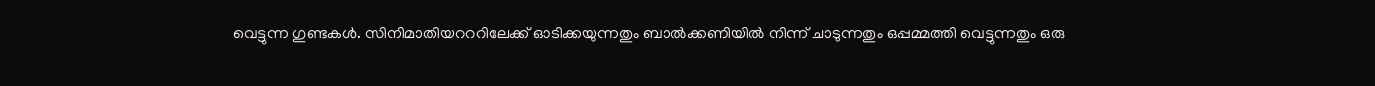വെട്ടുന്ന ഗുണ്ടകള്‍. സിനിമാതിയറററിലേക്ക് ഓടിക്കയുന്നതും ബാല്‍ക്കണിയില്‍ നിന്ന് ചാടുന്നതും ഒപ്പമ്മത്തി വെട്ടുന്നതും ഒരു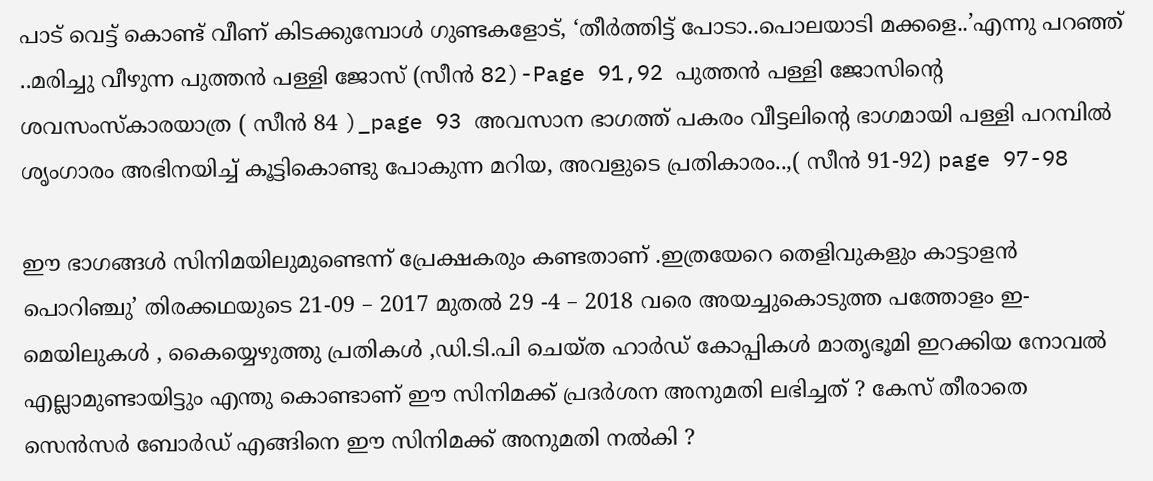പാട് വെട്ട് കൊണ്ട് വീണ് കിടക്കുമ്പോള്‍ ഗുണ്ടകളോട്, ‘തീര്‍ത്തിട്ട് പോടാ..പൊലയാടി മക്കളെ..’എന്നു പറഞ്ഞ് ..മരിച്ചു വീഴുന്ന പുത്തന്‍ പള്ളി ജോസ് (സീന്‍ 82)-Page 91,92 പുത്തന്‍ പള്ളി ജോസിന്റെ ശവസംസ്‌കാരയാത്ര ( സീന്‍ 84 )_page 93 അവസാന ഭാഗത്ത് പകരം വീട്ടലിന്റെ ഭാഗമായി പള്ളി പറമ്പില്‍ ശൃംഗാരം അഭിനയിച്ച് കൂട്ടികൊണ്ടു പോകുന്ന മറിയ, അവളുടെ പ്രതികാരം..,( സീന്‍ 91-92) page 97-98

ഈ ഭാഗങ്ങള്‍ സിനിമയിലുമുണ്ടെന്ന് പ്രേക്ഷകരും കണ്ടതാണ് .ഇത്രയേറെ തെളിവുകളും കാട്ടാളന്‍ പൊറിഞ്ചു’ തിരക്കഥയുടെ 21-09 – 2017 മുതല്‍ 29 -4 – 2018 വരെ അയച്ചുകൊടുത്ത പത്തോളം ഇ-മെയിലുകള്‍ , കൈയ്യെഴുത്തു പ്രതികള്‍ ,ഡി.ടി.പി ചെയ്ത ഹാര്‍ഡ് കോപ്പികള്‍ മാതൃഭൂമി ഇറക്കിയ നോവല്‍ എല്ലാമുണ്ടായിട്ടും എന്തു കൊണ്ടാണ് ഈ സിനിമക്ക് പ്രദര്‍ശന അനുമതി ലഭിച്ചത് ? കേസ് തീരാതെ സെന്‍സര്‍ ബോര്‍ഡ് എങ്ങിനെ ഈ സിനിമക്ക് അനുമതി നല്‍കി ?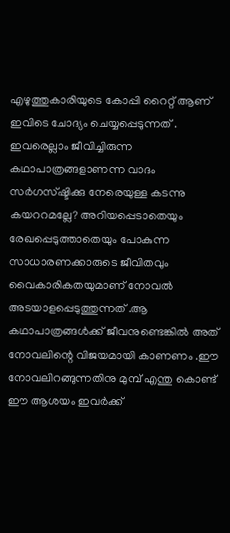എഴുത്തുകാരിയുടെ കോപ്പി റൈറ്റ് ആണ് ഇവിടെ ചോദ്യം ചെയ്യപ്പെടുന്നത് . ഇവരെല്ലാം ജീവിച്ചിരുന്ന കഥാപാത്രങ്ങളാണന്ന വാദം സര്‍ഗസ്ഷ്ടിക്കു നേരെയുള്ള കടന്നു കയററമല്ലേ? അറിയപ്പെടാതെയും രേഖപ്പെടുത്താതെയും പോകുന്ന സാധാരണക്കാരുടെ ജീവിതവും വൈകാരികതയുമാണ് നോവല്‍ അടയാളപ്പെടുത്തുന്നത് .ആ കഥാപാത്രങ്ങള്‍ക്ക് ജീവനുണ്ടെങ്കില്‍ അത് നോവലിന്റെ വിജയമായി കാണണം .ഈ നോവലിറങ്ങുന്നതിനു മുമ്പ് എന്തു കൊണ്ട് ഈ ആശയം ഇവര്‍ക്ക്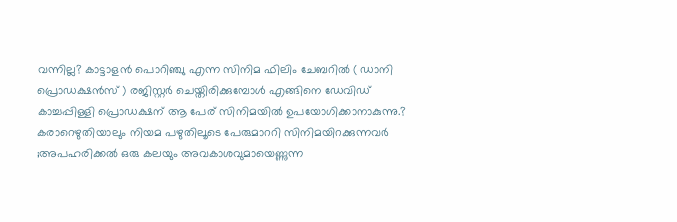വന്നില്ല? കാട്ടാളന്‍ പൊറിഞ്ചു എന്ന സിനിമ ഫിലിം ചേബറില്‍ ( ഡാനി പ്രൊഡക്ഷന്‍സ് ) രജിസ്റ്റര്‍ ചെയ്തിരിക്കുമ്പോള്‍ എങ്ങിനെ ഡേവിഡ് കാച്ചപ്പിള്ളി പ്രൊഡക്ഷന് ആ പേര് സിനിമയില്‍ ഉപയോഗിക്കാനാകുന്നു.? കരാറെഴുതിയാലും നിയമ പഴുതിലൂടെ പേരുമാററി സിനിമയിറക്കുന്നവര്‍ ;അപഹരിക്കല്‍ ഒരു കലയും അവകാശവുമായെണ്ണുന്ന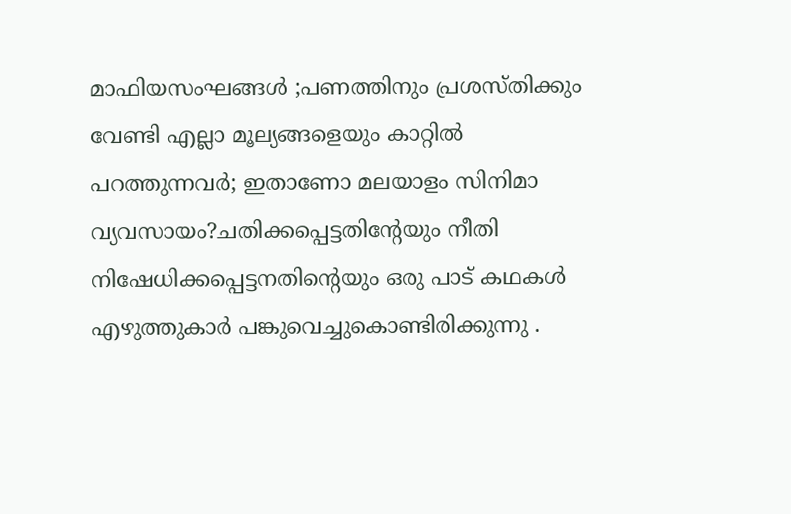മാഫിയസംഘങ്ങള്‍ ;പണത്തിനും പ്രശസ്തിക്കും വേണ്ടി എല്ലാ മൂല്യങ്ങളെയും കാറ്റില്‍ പറത്തുന്നവര്‍; ഇതാണോ മലയാളം സിനിമാ വ്യവസായം?ചതിക്കപ്പെട്ടതിന്റേയും നീതി നിഷേധിക്കപ്പെട്ടനതിന്റെയും ഒരു പാട് കഥകള്‍ എഴുത്തുകാര്‍ പങ്കുവെച്ചുകൊണ്ടിരിക്കുന്നു .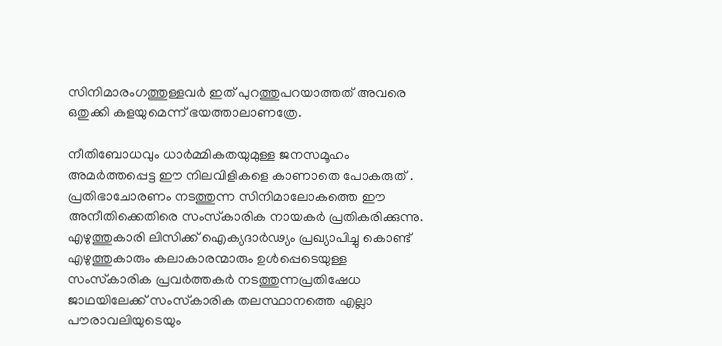സിനിമാരംഗത്തുള്ളവര്‍ ഇത് പുറത്തുപറയാത്തത് അവരെ ഒതുക്കി കളയുമെന്ന് ഭയത്താലാണത്രേ.

നീതിബോധവും ധാര്‍മ്മികതയുമുള്ള ജനസമൂഹം അമര്‍ത്തപ്പെട്ട ഈ നിലവിളികളെ കാണാതെ പോകരുത് . പ്രതിഭാചോരണം നടത്തുന്ന സിനിമാലോകത്തെ ഈ അനീതിക്കെതിരെ സംസ്‌കാരിക നായകര്‍ പ്രതികരിക്കുന്നു. എഴുത്തുകാരി ലിസിക്ക് ഐക്യദാര്‍ഢ്യം പ്രഖ്യാപിച്ചു കൊണ്ട് എഴുത്തുകാരും കലാകാരന്മാരും ഉള്‍പ്പെടെയുള്ള സംസ്‌കാരിക പ്രവര്‍ത്തകര്‍ നടത്തുന്നപ്രതിഷേധ ജാഥയിലേക്ക് സംസ്‌കാരിക തലസ്ഥാനത്തെ എല്ലാ പൗരാവലിയുടെയും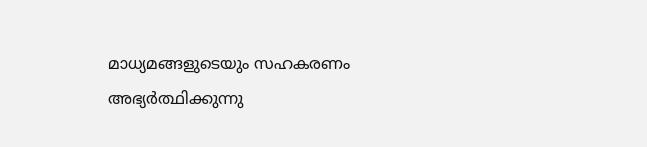മാധ്യമങ്ങളുടെയും സഹകരണം അഭ്യര്‍ത്ഥിക്കുന്നു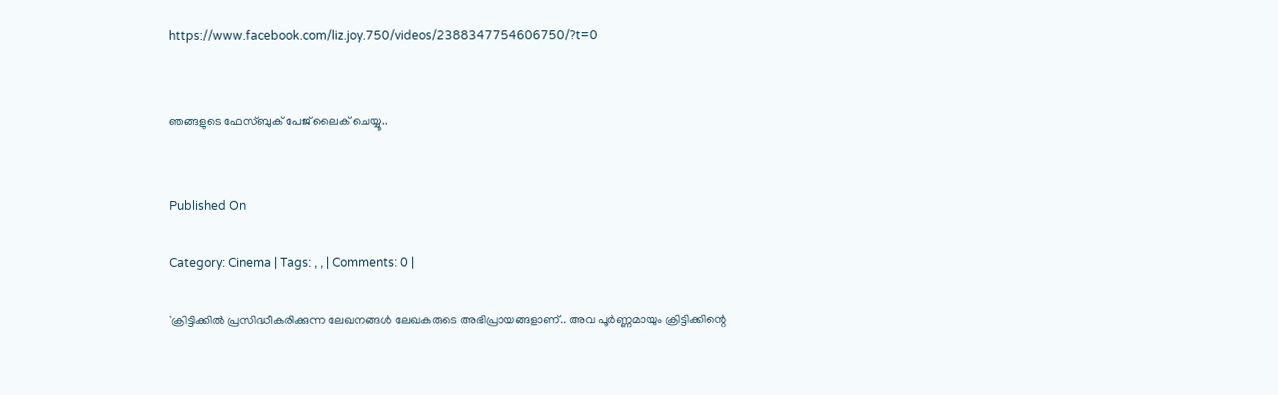https://www.facebook.com/liz.joy.750/videos/2388347754606750/?t=0


ഞങ്ങളുടെ ഫേസ്ബുക് പേജ് ലൈക് ചെയ്യൂ..


Published On

Category: Cinema | Tags: , , | Comments: 0 |

'ക്രിട്ടിക്കില്‍ പ്രസിദ്ധീകരിക്കുന്ന ലേഖനങ്ങള്‍ ലേഖകരുടെ അഭിപ്രായങ്ങളാണ്.. അവ പൂര്‍ണ്ണമായും ക്രിട്ടിക്കിന്റെ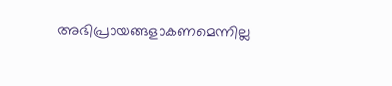അഭിപ്രായങ്ങളാകണമെന്നില്ല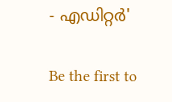- എഡിറ്റര്‍'

Be the first to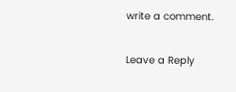write a comment.

Leave a Reply